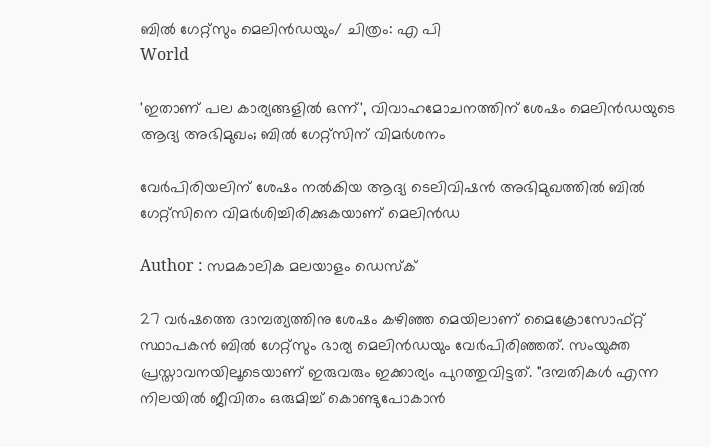ബിൽ ഗേറ്റ്സും മെലിൻഡയും/ ചിത്രം: എ പി
World

'ഇതാണ് പല കാര്യങ്ങളിൽ ഒന്ന്', വിവാഹമോചനത്തിന് ശേഷം മെലിൻഡയുടെ ആദ്യ അഭിമുഖം; ബിൽ ഗേറ്റ്സിന് വിമർശനം

വേർപിരിയലിന് ശേഷം നൽകിയ ആദ്യ ടെലിവിഷൻ അഭിമുഖത്തിൽ ബിൽ ഗേറ്റ്സിനെ വിമർശിച്ചിരിക്കുകയാണ് മെലിൻഡ

Author : സമകാലിക മലയാളം ഡെസ്ക്

27 വർഷത്തെ ദാമ്പത്യത്തിനു ശേഷം കഴിഞ്ഞ മെയിലാണ് മൈക്രോസോഫ്റ്റ് സ്ഥാപകൻ ബിൽ ഗേറ്റ്‌സും ഭാര്യ മെലിൻഡയും വേർപിരിഞ്ഞത്. സംയുക്ത പ്രസ്താവനയിലൂടെയാണ് ഇരുവരും ഇക്കാര്യം പുറത്തുവിട്ടത്. "ദമ്പതികൾ എന്ന നിലയിൽ ജീവിതം ഒരുമിച്ച് കൊണ്ടുപോകാൻ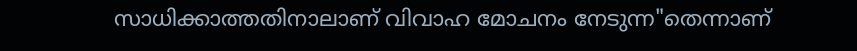സാധിക്കാത്തതിനാലാണ് വിവാഹ മോചനം നേടുന്ന"തെന്നാണ്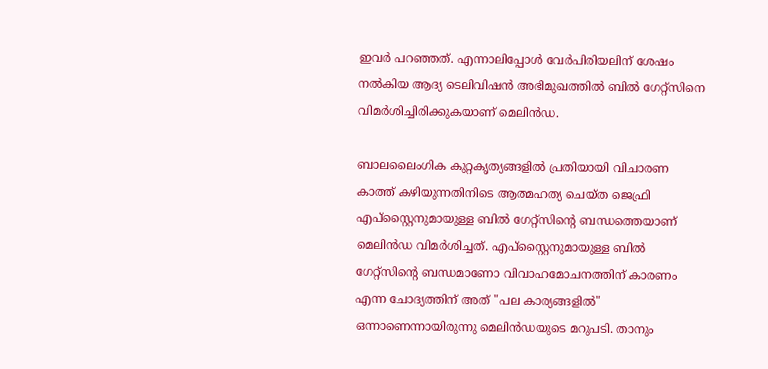ഇവർ പറഞ്ഞത്. എന്നാലിപ്പോൾ വേർപിരിയലിന് ശേഷം നൽകിയ ആദ്യ ടെലിവിഷൻ അഭിമുഖത്തിൽ ബിൽ ഗേറ്റ്സിനെ വിമർശിച്ചിരിക്കുകയാണ് മെലിൻഡ.

ബാലലൈംഗിക കുറ്റകൃത്യങ്ങളിൽ പ്രതിയായി വിചാരണ കാത്ത് കഴിയുന്നതിനിടെ ആത്മഹത്യ ചെയ്ത ജെഫ്രി എപ്‌സ്റ്റൈനുമായുള്ള ബിൽ ഗേറ്റ്സിന്റെ ബന്ധത്തെയാണ് മെലിൻഡ വിമർശിച്ചത്. എപ്‌സ്റ്റൈനുമായുള്ള ബിൽ ഗേറ്റ്സിന്റെ ബന്ധമാണോ വിവാഹമോചനത്തിന് കാരണം എന്ന ചോദ്യത്തിന് അത് "പല കാര്യങ്ങളിൽ" ഒന്നാണെന്നായിരുന്നു മെലിൻഡയുടെ മറുപടി. താനും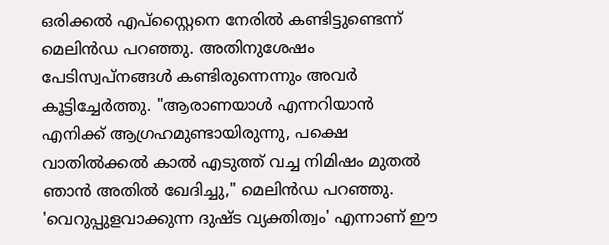ഒരിക്കൽ എപ്‌സ്റ്റൈനെ നേരിൽ കണ്ടിട്ടുണ്ടെന്ന് മെലിൻഡ പറഞ്ഞു. അതിനുശേഷം പേടിസ്വപ്നങ്ങൾ കണ്ടിരുന്നെന്നും അവർ കൂട്ടിച്ചേർത്തു. "ആരാണയാൾ എന്നറിയാൻ എനിക്ക് ആഗ്രഹമുണ്ടായിരുന്നു, പക്ഷെ വാതിൽക്കൽ കാൽ എടുത്ത് വച്ച നിമിഷം മുതൽ ഞാൻ അതിൽ ഖേദിച്ചു," മെലിൻഡ പറഞ്ഞു. 'വെറുപ്പുളവാക്കുന്ന ദുഷ്ട വ്യക്തിത്വം' എന്നാണ് ഈ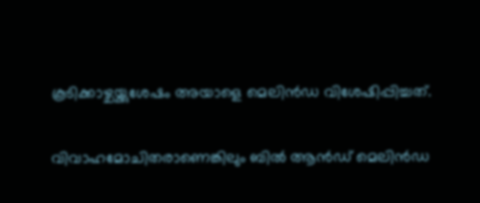കൂടിക്കാഴ്ചയ്ക്കുശേഷം അയാളെ മെലിൻഡ വിശേഷിപ്പിച്ചത്.

വിവാഹമോചിതരാണെങ്കിലും ബിൽ ആൻഡ് മെലിൻഡ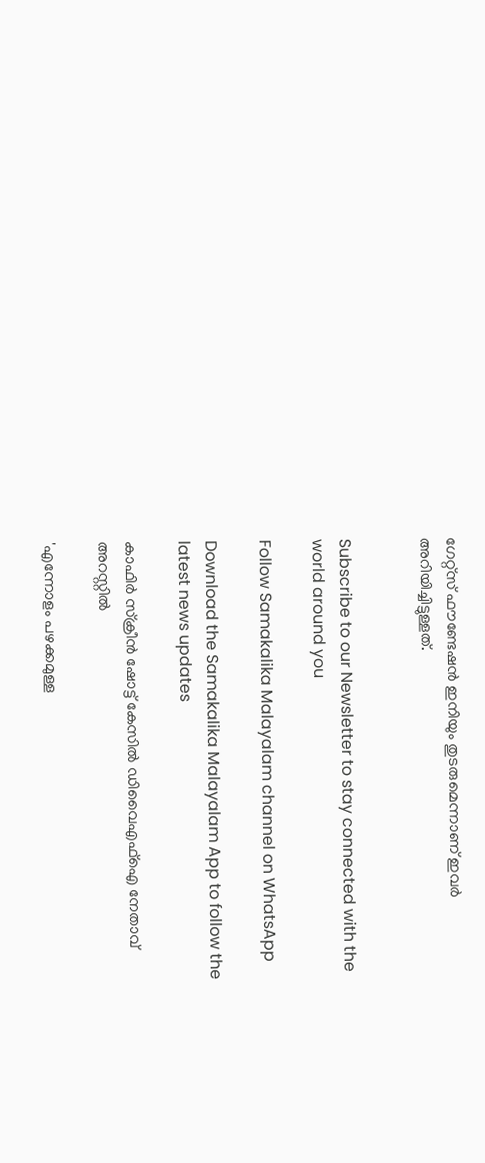ഗേറ്റ്‌സ് ഫൗണ്ടേഷൻ ഇനിയും തുടരുമെന്നാണ് ഇവർ അറിയിച്ചിട്ടുള്ളത്.


Subscribe to our Newsletter to stay connected with the world around you

Follow Samakalika Malayalam channel on WhatsApp

Download the Samakalika Malayalam App to follow the latest news updates

കാഫിര്‍ സ്‌ക്രീന്‍ ഷോട്ട് കേസില്‍ ഡിവൈഎഫ്‌ഐ നേതാവ് അറസ്റ്റില്‍

'എന്നോളം പഴക്കമുള്ള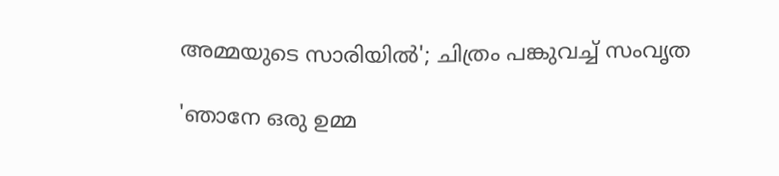അമ്മയുടെ സാരിയിൽ'; ചിത്രം പങ്കുവച്ച് സംവൃത

'ഞാനേ ഒരു ഉമ്മ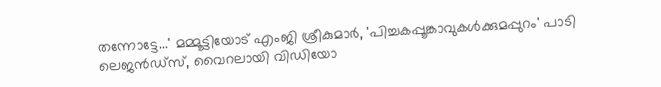തന്നോട്ടേ...' മമ്മൂട്ടിയോട് എംജി ശ്രീകുമാർ, 'പിച്ചകപ്പൂങ്കാവുകൾക്കുമപ്പുറം' പാടി ലെജൻഡ്സ്, വൈറലായി വിഡിയോ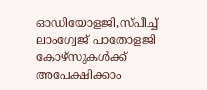ഓഡിയോളജി,സ്പീച്ച് ലാംഗ്വേജ് പാതോളജി കോഴ്‌സുകൾക്ക് അപേക്ഷിക്കാം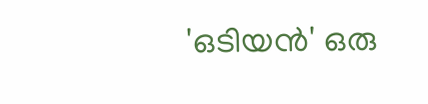'ഒടിയൻ' ഒരു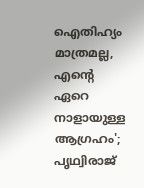ഐതിഹ്യം മാത്രമല്ല, എന്റെ ഏറെ നാളായുള്ള ആഗ്രഹം'; പൃഥ്വിരാജ്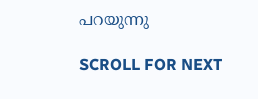പറയുന്നു

SCROLL FOR NEXT